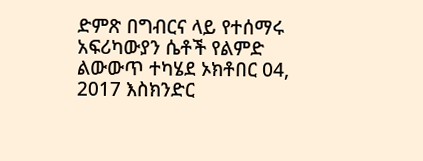ድምጽ በግብርና ላይ የተሰማሩ አፍሪካውያን ሴቶች የልምድ ልውውጥ ተካሄደ ኦክቶበር 04, 2017 እስክንድር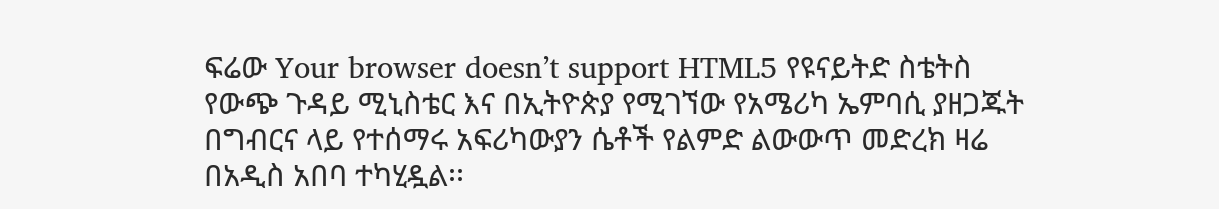ፍሬው Your browser doesn’t support HTML5 የዩናይትድ ስቴትስ የውጭ ጉዳይ ሚኒስቴር እና በኢትዮጵያ የሚገኘው የአሜሪካ ኤምባሲ ያዘጋጁት በግብርና ላይ የተሰማሩ አፍሪካውያን ሴቶች የልምድ ልውውጥ መድረክ ዛሬ በአዲስ አበባ ተካሂዷል፡፡